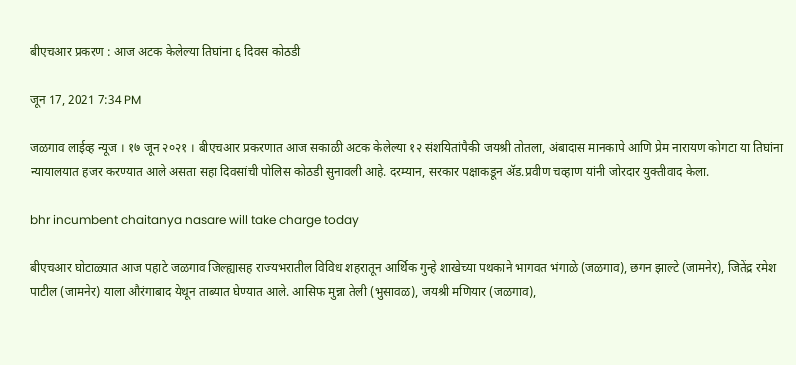बीएचआर प्रकरण : आज अटक केलेल्या तिघांना ६ दिवस कोठडी

जून 17, 2021 7:34 PM

जळगाव लाईव्ह न्यूज । १७ जून २०२१ । बीएचआर प्रकरणात आज सकाळी अटक केलेल्या १२ संशयितांपैकी जयश्री तोतला, अंबादास मानकापे आणि प्रेम नारायण कोगटा या तिघांना न्यायालयात हजर करण्यात आले असता सहा दिवसांची पोलिस कोठडी सुनावली आहे. दरम्यान, सरकार पक्षाकडून ॲड.प्रवीण चव्हाण यांनी जोरदार युक्तीवाद केला.

bhr incumbent chaitanya nasare will take charge today

बीएचआर घोटाळ्यात आज पहाटे जळगाव जिल्ह्यासह राज्यभरातील विविध शहरातून आर्थिक गुन्हे शाखेच्या पथकाने भागवत भंगाळे (जळगाव), छगन झाल्टे (जामनेर), जितेंद्र रमेश पाटील (जामनेर) याला औरंगाबाद येथून ताब्यात घेण्यात आले. आसिफ मुन्ना तेली (भुसावळ), जयश्री मणियार (जळगाव),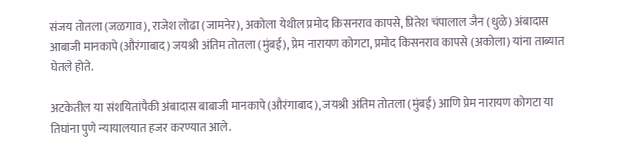संजय तोतला (जळगाव), राजेश लोढा (जामनेर), अकोला येथील प्रमोद किसनराव कापसे, प्रितेश चंपालाल जैन (धुळे) अंबादास आबाजी मानकापे (औरंगाबाद) जयश्री अंतिम तोतला (मुंबई), प्रेम नारायण कोगटा, प्रमोद किसनराव कापसे (अकोला) यांना ताब्यात घेतले होते.

अटकेतील या संशयितांपैकी अंबादास बाबाजी मानकापे (औरंगाबाद), जयश्री अंतिम तोतला (मुंबई) आणि प्रेम नारायण कोगटा या तिघांना पुणे न्यायालयात हजर करण्यात आले.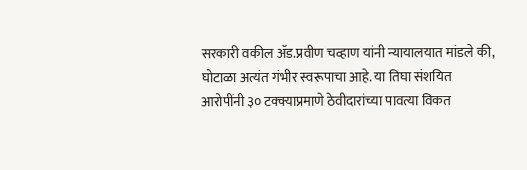सरकारी वकील ॲड.प्रवीण चव्हाण यांनी न्यायालयात मांडले की, घोटाळा अत्यंत गंभीर स्वरूपाचा आहे. या तिघा संशयित आरोपींनी ३० टक्क्याप्रमाणे ठेवीदारांच्या पावत्या विकत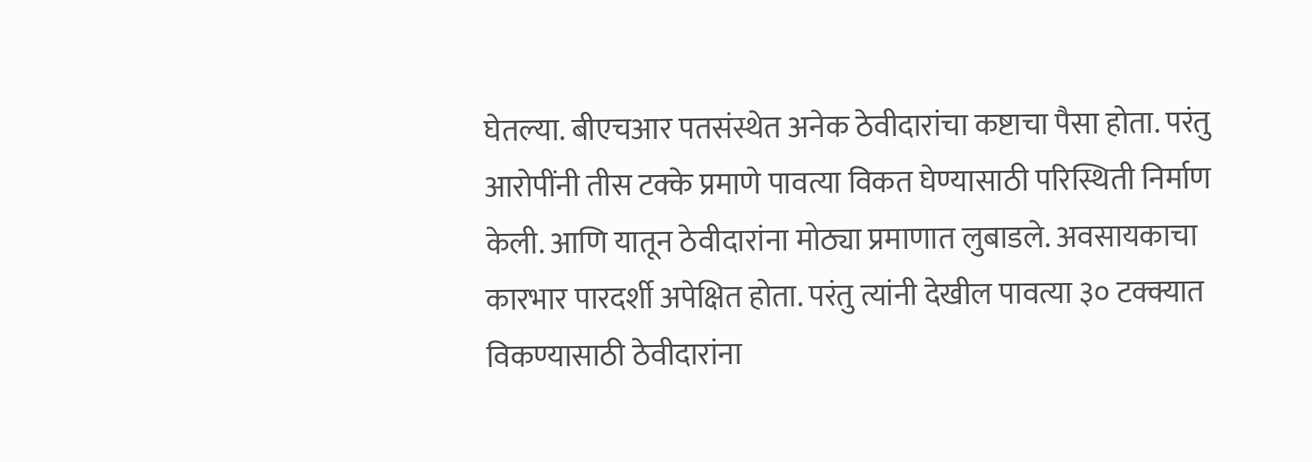घेतल्या. बीएचआर पतसंस्थेत अनेक ठेवीदारांचा कष्टाचा पैसा होता. परंतु आरोपींनी तीस टक्के प्रमाणे पावत्या विकत घेण्यासाठी परिस्थिती निर्माण केली. आणि यातून ठेवीदारांना मोठ्या प्रमाणात लुबाडले. अवसायकाचा कारभार पारदर्शी अपेक्षित होता. परंतु त्यांनी देखील पावत्या ३० टक्क्यात विकण्यासाठी ठेवीदारांना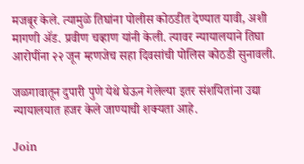मजबूर केले. त्यामुळे तिघांना पोलीस कोठडीत देण्यात यावी, अशी मागणी ॲड. प्रवीण चव्हाण यांनी केली. त्यावर न्यायालयाने तिघा आरोपींना २२ जून म्हणजेच सहा दिवसांची पोलिस कोठडी सुनावली.

जळगावातून दुपारी पुणे येथे घेऊन गेलेल्या इतर संशयितांना उद्या न्यायालयात हजर केले जाण्याची शक्यता आहे.

Join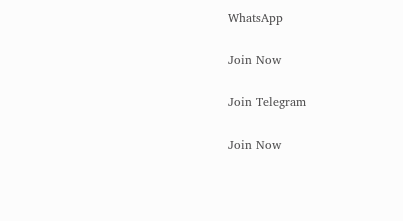WhatsApp

Join Now

Join Telegram

Join Now